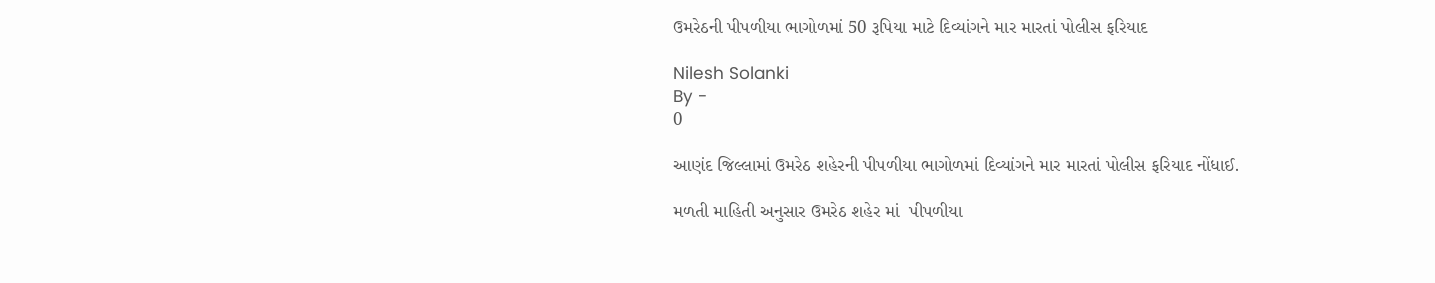ઉમરેઠની પીપળીયા ભાગોળમાં 50 રૂપિયા માટે દિવ્યાંગને માર મારતાં પોલીસ ફરિયાદ

Nilesh Solanki
By -
0

આણંદ જિલ્લામાં ઉમરેઠ શહેરની પીપળીયા ભાગોળમાં દિવ્યાંગને માર મારતાં પોલીસ ફરિયાદ નોંધાઈ.

મળતી માહિતી અનુસાર ઉમરેઠ શહેર માં  પીપળીયા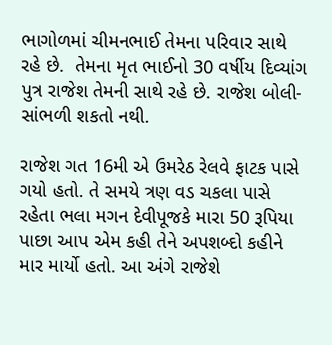ભાગોળમાં ચીમનભાઈ તેમના પરિવાર સાથે રહે છે.  તેમના મૃત ભાઈનો 30 વર્ષીય દિવ્યાંગ પુત્ર રાજેશ તેમની સાથે રહે છે. રાજેશ બોલી- સાંભળી શકતો નથી.

રાજેશ ગત 16મી એ ઉમરેઠ રેલવે ફાટક પાસે ગયો હતો. તે સમયે ત્રણ વડ ચકલા પાસે રહેતા ભલા મગન દેવીપૂજકે મારા 50 રૂપિયા પાછા આપ એમ કહી તેને અપશબ્દો કહીને માર માર્યો હતો. આ અંગે રાજેશે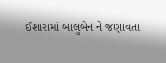ઈશારામાં બાલુબેન ને જણાવતા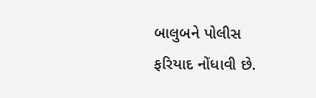બાલુબને પોલીસ ફરિયાદ નોંધાવી છે.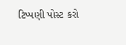ટિપ્પણી પોસ્ટ કરો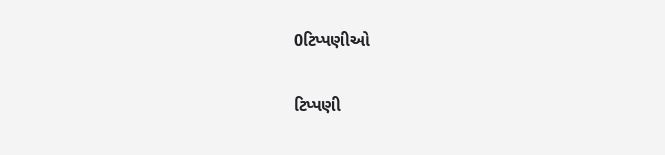0ટિપ્પણીઓ

ટિપ્પણી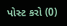પોસ્ટ કરો (0)